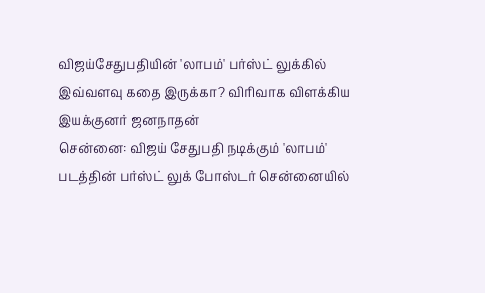விஜய்சேதுபதியின் 'லாபம்' பர்ஸ்ட் லுக்கில் இவ்வளவு கதை இருக்கா? விரிவாக விளக்கிய இயக்குனர் ஜனநாதன்
சென்னை: விஜய் சேதுபதி நடிக்கும் 'லாபம்' படத்தின் பர்ஸ்ட் லுக் போஸ்டர் சென்னையில்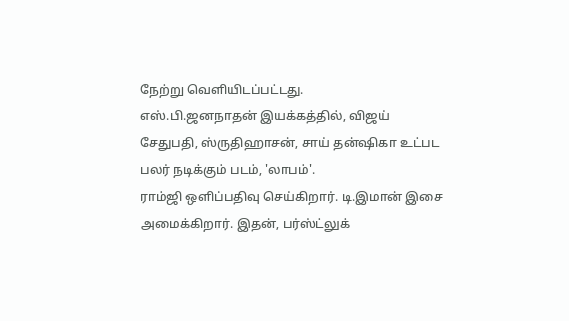நேற்று வெளியிடப்பட்டது.
எஸ்.பி.ஜனநாதன் இயக்கத்தில், விஜய் சேதுபதி, ஸ்ருதிஹாசன், சாய் தன்ஷிகா உட்பட பலர் நடிக்கும் படம், 'லாபம்'.
ராம்ஜி ஒளிப்பதிவு செய்கிறார். டி.இமான் இசை அமைக்கிறார். இதன், பர்ஸ்ட்லுக்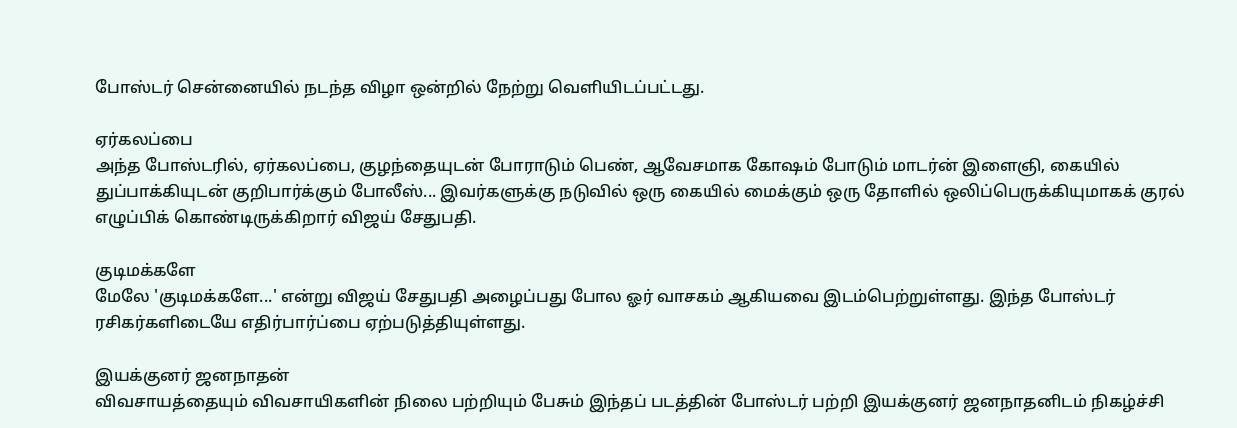போஸ்டர் சென்னையில் நடந்த விழா ஒன்றில் நேற்று வெளியிடப்பட்டது.

ஏர்கலப்பை
அந்த போஸ்டரில், ஏர்கலப்பை, குழந்தையுடன் போராடும் பெண், ஆவேசமாக கோஷம் போடும் மாடர்ன் இளைஞி, கையில் துப்பாக்கியுடன் குறிபார்க்கும் போலீஸ்... இவர்களுக்கு நடுவில் ஒரு கையில் மைக்கும் ஒரு தோளில் ஒலிப்பெருக்கியுமாகக் குரல் எழுப்பிக் கொண்டிருக்கிறார் விஜய் சேதுபதி.

குடிமக்களே
மேலே 'குடிமக்களே...' என்று விஜய் சேதுபதி அழைப்பது போல ஓர் வாசகம் ஆகியவை இடம்பெற்றுள்ளது. இந்த போஸ்டர் ரசிகர்களிடையே எதிர்பார்ப்பை ஏற்படுத்தியுள்ளது.

இயக்குனர் ஜனநாதன்
விவசாயத்தையும் விவசாயிகளின் நிலை பற்றியும் பேசும் இந்தப் படத்தின் போஸ்டர் பற்றி இயக்குனர் ஜனநாதனிடம் நிகழ்ச்சி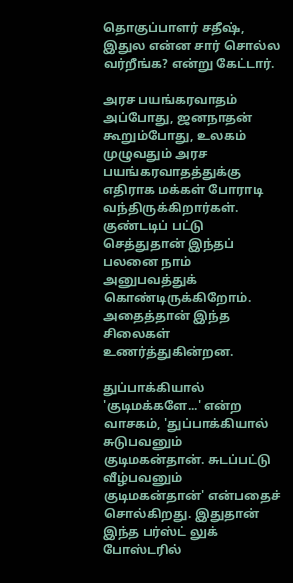தொகுப்பாளர் சதீஷ், இதுல என்ன சார் சொல்ல வர்றீங்க? என்று கேட்டார்.

அரச பயங்கரவாதம்
அப்போது, ஜனநாதன் கூறும்போது, உலகம் முழுவதும் அரச பயங்கரவாதத்துக்கு எதிராக மக்கள் போராடி வந்திருக்கிறார்கள். குண்டடிப் பட்டு செத்துதான் இந்தப் பலனை நாம் அனுபவத்துக் கொண்டிருக்கிறோம். அதைத்தான் இந்த சிலைகள் உணர்த்துகின்றன.

துப்பாக்கியால்
'குடிமக்களே...' என்ற வாசகம், 'துப்பாக்கியால் சுடுபவனும் குடிமகன்தான். சுடப்பட்டு வீழ்பவனும் குடிமகன்தான்' என்பதைச் சொல்கிறது. இதுதான் இந்த பர்ஸ்ட் லுக் போஸ்டரில்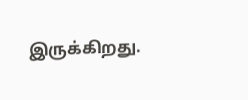இருக்கிறது.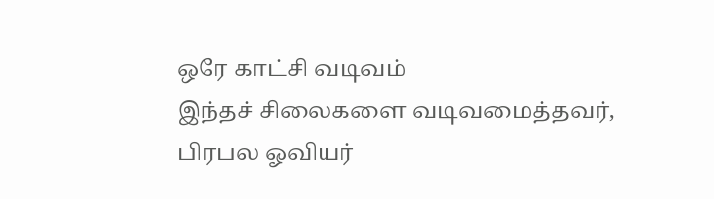ஒரே காட்சி வடிவம்
இந்தச் சிலைகளை வடிவமைத்தவர், பிரபல ஓவியர்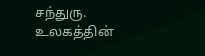சந்துரு. உலகத்தின்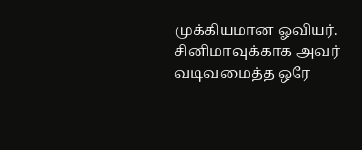முக்கியமான ஓவியர். சினிமாவுக்காக அவர் வடிவமைத்த ஒரே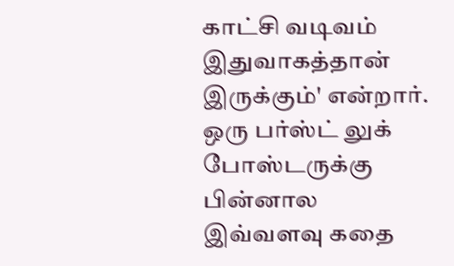காட்சி வடிவம் இதுவாகத்தான் இருக்கும்' என்றார்.
ஒரு பர்ஸ்ட் லுக் போஸ்டருக்கு பின்னால இவ்வளவு கதை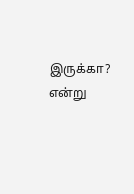இருக்கா? என்று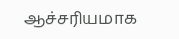ஆச்சரியமாக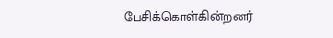பேசிக்கொள்கின்றனர்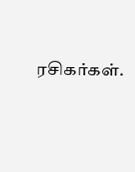ரசிகர்கள்.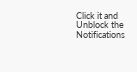Click it and Unblock the Notifications